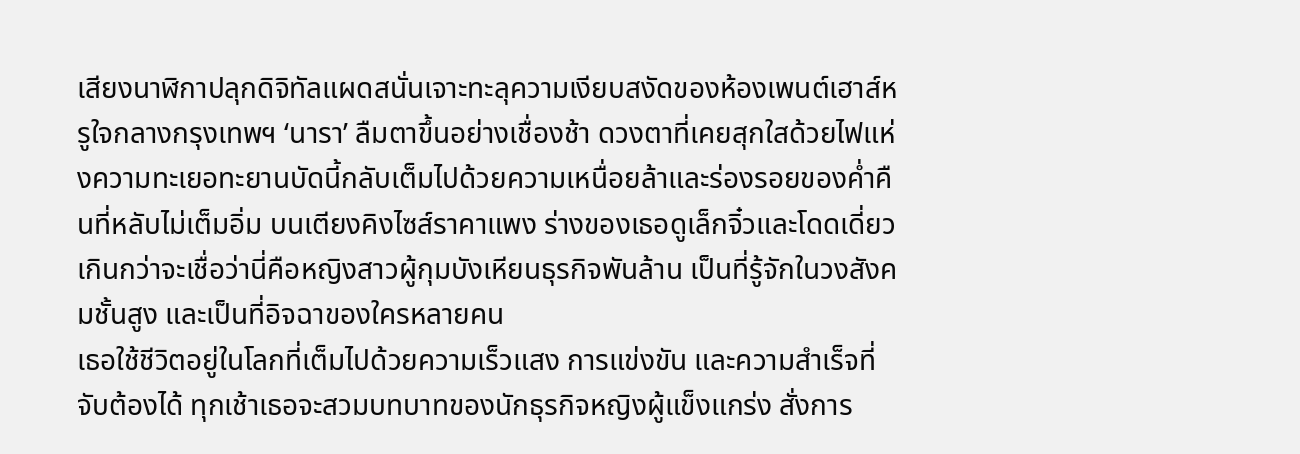เสียงนาฬิกาปลุกดิจิทัลแผดสนั่นเจาะทะลุความเงียบสงัดของห้องเพนต์เฮาส์หรูใจกลางกรุงเทพฯ ‘นารา’ ลืมตาขึ้นอย่างเชื่องช้า ดวงตาที่เคยสุกใสด้วยไฟแห่งความทะเยอทะยานบัดนี้กลับเต็มไปด้วยความเหนื่อยล้าและร่องรอยของค่ำคืนที่หลับไม่เต็มอิ่ม บนเตียงคิงไซส์ราคาแพง ร่างของเธอดูเล็กจิ๋วและโดดเดี่ยวเกินกว่าจะเชื่อว่านี่คือหญิงสาวผู้กุมบังเหียนธุรกิจพันล้าน เป็นที่รู้จักในวงสังคมชั้นสูง และเป็นที่อิจฉาของใครหลายคน
เธอใช้ชีวิตอยู่ในโลกที่เต็มไปด้วยความเร็วแสง การแข่งขัน และความสำเร็จที่จับต้องได้ ทุกเช้าเธอจะสวมบทบาทของนักธุรกิจหญิงผู้แข็งแกร่ง สั่งการ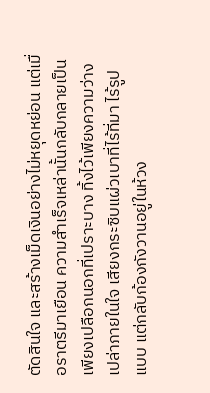ตัดสินใจ และสร้างเม็ดเงินอย่างไม่หยุดหย่อน แต่เมื่อราตรีมาเยือน ความสำเร็จเหล่านั้นกลับกลายเป็นเพียงเปลือกนอกที่เปราะบาง ทิ้งไว้เพียงความว่างเปล่าภายในใจ เสียงกระซิบแผ่วเบาที่ไร้ที่มา ไร้รูปแบบ แต่กลับก้องกังวานอยู่ในห้วง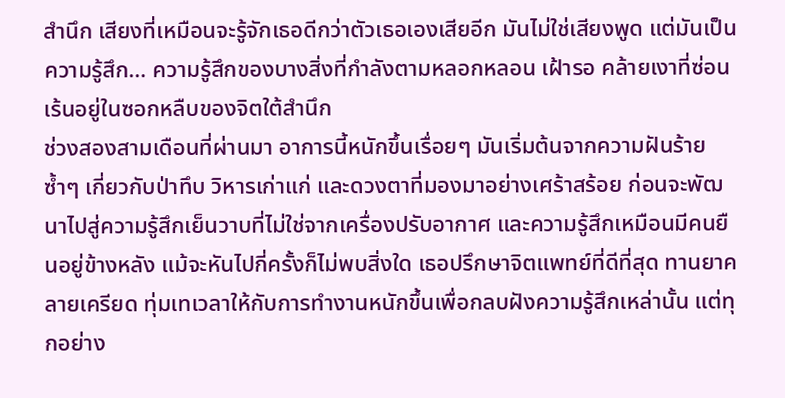สำนึก เสียงที่เหมือนจะรู้จักเธอดีกว่าตัวเธอเองเสียอีก มันไม่ใช่เสียงพูด แต่มันเป็นความรู้สึก… ความรู้สึกของบางสิ่งที่กำลังตามหลอกหลอน เฝ้ารอ คล้ายเงาที่ซ่อนเร้นอยู่ในซอกหลืบของจิตใต้สำนึก
ช่วงสองสามเดือนที่ผ่านมา อาการนี้หนักขึ้นเรื่อยๆ มันเริ่มต้นจากความฝันร้ายซ้ำๆ เกี่ยวกับป่าทึบ วิหารเก่าแก่ และดวงตาที่มองมาอย่างเศร้าสร้อย ก่อนจะพัฒนาไปสู่ความรู้สึกเย็นวาบที่ไม่ใช่จากเครื่องปรับอากาศ และความรู้สึกเหมือนมีคนยืนอยู่ข้างหลัง แม้จะหันไปกี่ครั้งก็ไม่พบสิ่งใด เธอปรึกษาจิตแพทย์ที่ดีที่สุด ทานยาคลายเครียด ทุ่มเทเวลาให้กับการทำงานหนักขึ้นเพื่อกลบฝังความรู้สึกเหล่านั้น แต่ทุกอย่าง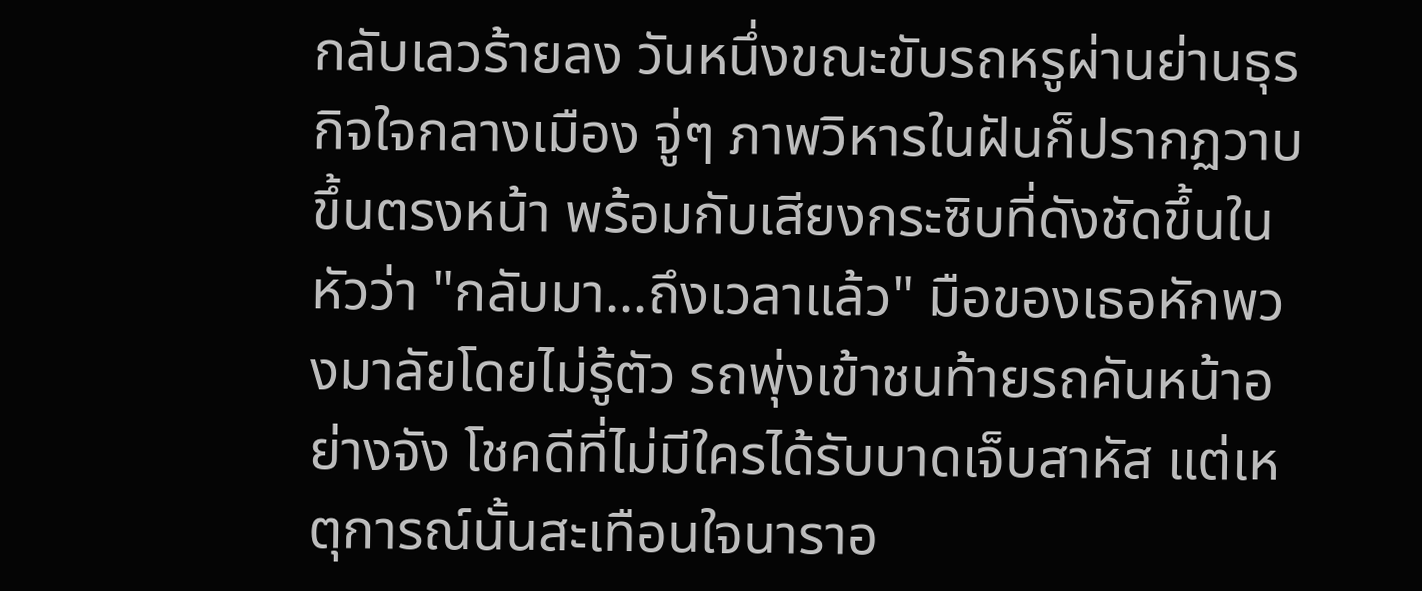กลับเลวร้ายลง วันหนึ่งขณะขับรถหรูผ่านย่านธุรกิจใจกลางเมือง จู่ๆ ภาพวิหารในฝันก็ปรากฏวาบขึ้นตรงหน้า พร้อมกับเสียงกระซิบที่ดังชัดขึ้นในหัวว่า "กลับมา...ถึงเวลาแล้ว" มือของเธอหักพวงมาลัยโดยไม่รู้ตัว รถพุ่งเข้าชนท้ายรถคันหน้าอย่างจัง โชคดีที่ไม่มีใครได้รับบาดเจ็บสาหัส แต่เหตุการณ์นั้นสะเทือนใจนาราอ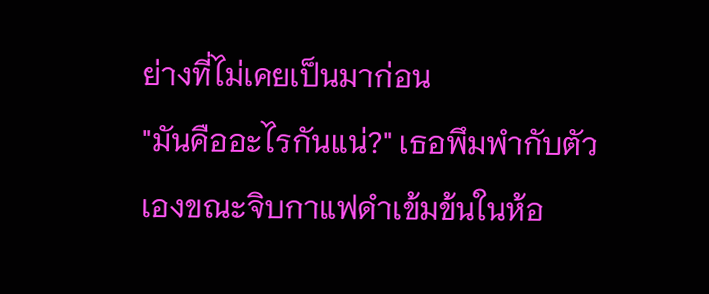ย่างที่ไม่เคยเป็นมาก่อน
"มันคืออะไรกันแน่?" เธอพึมพำกับตัวเองขณะจิบกาแฟดำเข้มข้นในห้อ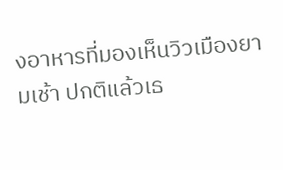งอาหารที่มองเห็นวิวเมืองยามเช้า ปกติแล้วเธ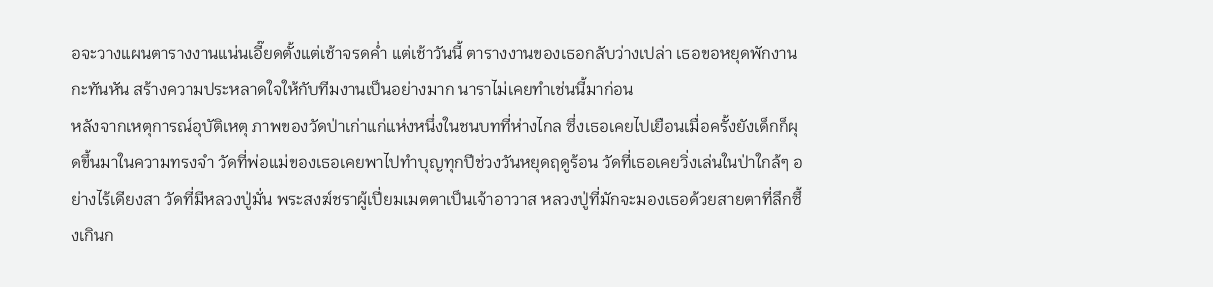อจะวางแผนตารางงานแน่นเอี๊ยดตั้งแต่เช้าจรดค่ำ แต่เช้าวันนี้ ตารางงานของเธอกลับว่างเปล่า เธอขอหยุดพักงานกะทันหัน สร้างความประหลาดใจให้กับทีมงานเป็นอย่างมาก นาราไม่เคยทำเช่นนี้มาก่อน
หลังจากเหตุการณ์อุบัติเหตุ ภาพของวัดป่าเก่าแก่แห่งหนึ่งในชนบทที่ห่างไกล ซึ่งเธอเคยไปเยือนเมื่อครั้งยังเด็กก็ผุดขึ้นมาในความทรงจำ วัดที่พ่อแม่ของเธอเคยพาไปทำบุญทุกปีช่วงวันหยุดฤดูร้อน วัดที่เธอเคยวิ่งเล่นในป่าใกล้ๆ อย่างไร้เดียงสา วัดที่มีหลวงปู่มั่น พระสงฆ์ชราผู้เปี่ยมเมตตาเป็นเจ้าอาวาส หลวงปู่ที่มักจะมองเธอด้วยสายตาที่ลึกซึ้งเกินก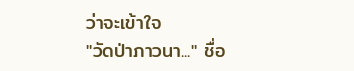ว่าจะเข้าใจ
"วัดป่าภาวนา..." ชื่อ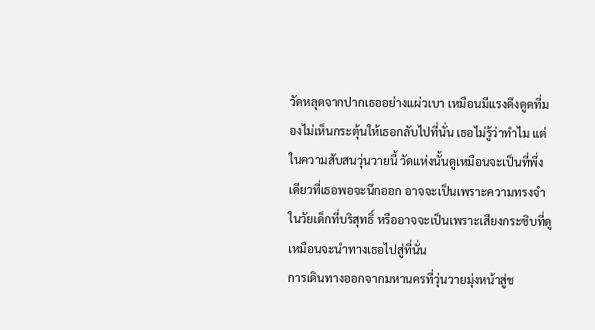วัดหลุดจากปากเธออย่างแผ่วเบา เหมือนมีแรงดึงดูดที่มองไม่เห็นกระตุ้นให้เธอกลับไปที่นั่น เธอไม่รู้ว่าทำไม แต่ในความสับสนวุ่นวายนี้ วัดแห่งนั้นดูเหมือนจะเป็นที่พึ่งเดียวที่เธอพอจะนึกออก อาจจะเป็นเพราะความทรงจำในวัยเด็กที่บริสุทธิ์ หรืออาจจะเป็นเพราะเสียงกระซิบที่ดูเหมือนจะนำทางเธอไปสู่ที่นั่น
การเดินทางออกจากมหานครที่วุ่นวายมุ่งหน้าสู่ช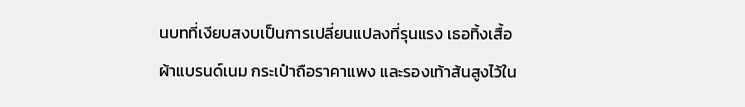นบทที่เงียบสงบเป็นการเปลี่ยนแปลงที่รุนแรง เธอทิ้งเสื้อผ้าแบรนด์เนม กระเป๋าถือราคาแพง และรองเท้าส้นสูงไว้ใน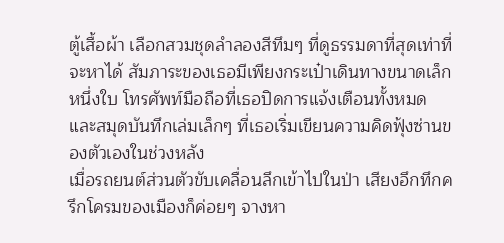ตู้เสื้อผ้า เลือกสวมชุดลำลองสีทึมๆ ที่ดูธรรมดาที่สุดเท่าที่จะหาได้ สัมภาระของเธอมีเพียงกระเป๋าเดินทางขนาดเล็กหนึ่งใบ โทรศัพท์มือถือที่เธอปิดการแจ้งเตือนทั้งหมด และสมุดบันทึกเล่มเล็กๆ ที่เธอเริ่มเขียนความคิดฟุ้งซ่านของตัวเองในช่วงหลัง
เมื่อรถยนต์ส่วนตัวขับเคลื่อนลึกเข้าไปในป่า เสียงอึกทึกครึกโครมของเมืองก็ค่อยๆ จางหา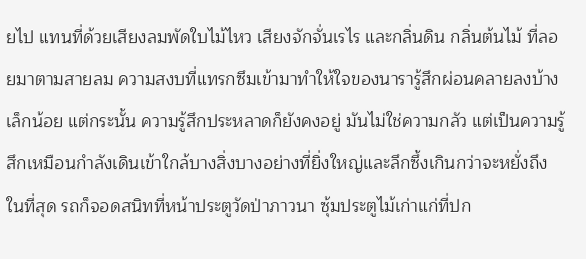ยไป แทนที่ด้วยเสียงลมพัดใบไม้ไหว เสียงจักจั่นเรไร และกลิ่นดิน กลิ่นต้นไม้ ที่ลอยมาตามสายลม ความสงบที่แทรกซึมเข้ามาทำให้ใจของนารารู้สึกผ่อนคลายลงบ้างเล็กน้อย แต่กระนั้น ความรู้สึกประหลาดก็ยังคงอยู่ มันไม่ใช่ความกลัว แต่เป็นความรู้สึกเหมือนกำลังเดินเข้าใกล้บางสิ่งบางอย่างที่ยิ่งใหญ่และลึกซึ้งเกินกว่าจะหยั่งถึง
ในที่สุด รถก็จอดสนิทที่หน้าประตูวัดป่าภาวนา ซุ้มประตูไม้เก่าแก่ที่ปก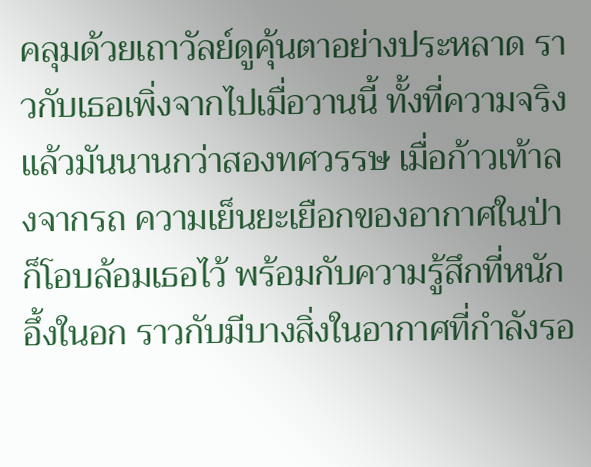คลุมด้วยเถาวัลย์ดูคุ้นตาอย่างประหลาด ราวกับเธอเพิ่งจากไปเมื่อวานนี้ ทั้งที่ความจริงแล้วมันนานกว่าสองทศวรรษ เมื่อก้าวเท้าลงจากรถ ความเย็นยะเยือกของอากาศในป่าก็โอบล้อมเธอไว้ พร้อมกับความรู้สึกที่หนักอึ้งในอก ราวกับมีบางสิ่งในอากาศที่กำลังรอ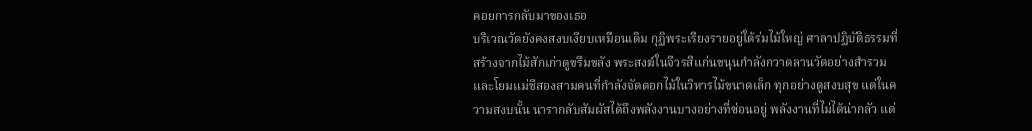คอยการกลับมาของเธอ
บริเวณวัดยังคงสงบเงียบเหมือนเดิม กุฏิพระเรียงรายอยู่ใต้ร่มไม้ใหญ่ ศาลาปฏิบัติธรรมที่สร้างจากไม้สักเก่าดูขรึมขลัง พระสงฆ์ในจีวรสีแก่นขนุนกำลังกวาดลานวัดอย่างสำรวม และโยมแม่ชีสองสามคนที่กำลังจัดดอกไม้ในวิหารไม้ขนาดเล็ก ทุกอย่างดูสงบสุข แต่ในความสงบนั้น นารากลับสัมผัสได้ถึงพลังงานบางอย่างที่ซ่อนอยู่ พลังงานที่ไม่ได้น่ากลัว แต่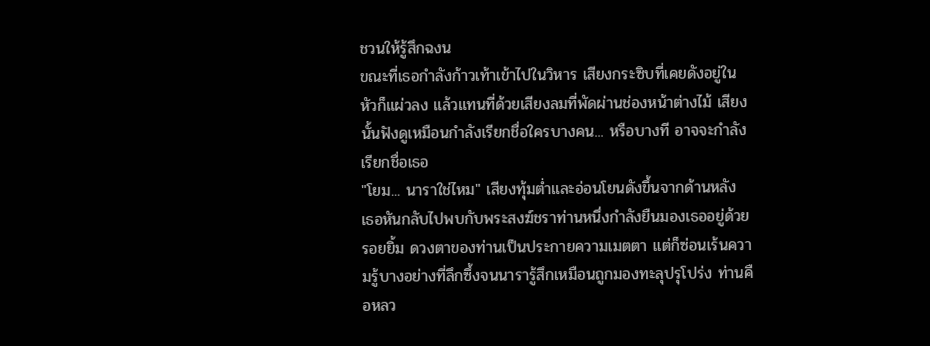ชวนให้รู้สึกฉงน
ขณะที่เธอกำลังก้าวเท้าเข้าไปในวิหาร เสียงกระซิบที่เคยดังอยู่ในหัวก็แผ่วลง แล้วแทนที่ด้วยเสียงลมที่พัดผ่านช่องหน้าต่างไม้ เสียงนั้นฟังดูเหมือนกำลังเรียกชื่อใครบางคน... หรือบางที อาจจะกำลังเรียกชื่อเธอ
"โยม... นาราใช่ไหม" เสียงทุ้มต่ำและอ่อนโยนดังขึ้นจากด้านหลัง เธอหันกลับไปพบกับพระสงฆ์ชราท่านหนึ่งกำลังยืนมองเธออยู่ด้วยรอยยิ้ม ดวงตาของท่านเป็นประกายความเมตตา แต่ก็ซ่อนเร้นความรู้บางอย่างที่ลึกซึ้งจนนารารู้สึกเหมือนถูกมองทะลุปรุโปร่ง ท่านคือหลว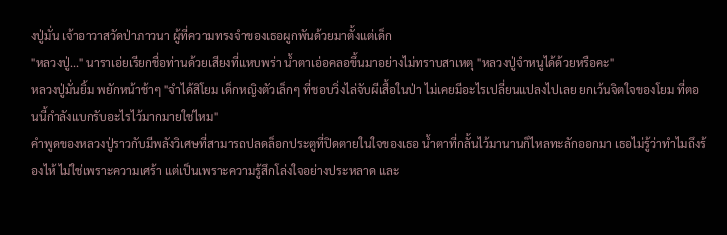งปู่มั่น เจ้าอาวาสวัดป่าภาวนา ผู้ที่ความทรงจำของเธอผูกพันด้วยมาตั้งแต่เด็ก
"หลวงปู่..." นาราเอ่ยเรียกชื่อท่านด้วยเสียงที่แหบพร่า น้ำตาเอ่อคลอขึ้นมาอย่างไม่ทราบสาเหตุ "หลวงปู่จำหนูได้ด้วยหรือคะ"
หลวงปู่มั่นยิ้ม พยักหน้าช้าๆ "จำได้สิโยม เด็กหญิงตัวเล็กๆ ที่ชอบวิ่งไล่จับผีเสื้อในป่า ไม่เคยมีอะไรเปลี่ยนแปลงไปเลย ยกเว้นจิตใจของโยม ที่ตอนนี้กำลังแบกรับอะไรไว้มากมายใช่ไหม"
คำพูดของหลวงปู่ราวกับมีพลังวิเศษที่สามารถปลดล็อกประตูที่ปิดตายในใจของเธอ น้ำตาที่กลั้นไว้มานานก็ไหลทะลักออกมา เธอไม่รู้ว่าทำไมถึงร้องไห้ ไม่ใช่เพราะความเศร้า แต่เป็นเพราะความรู้สึกโล่งใจอย่างประหลาด และ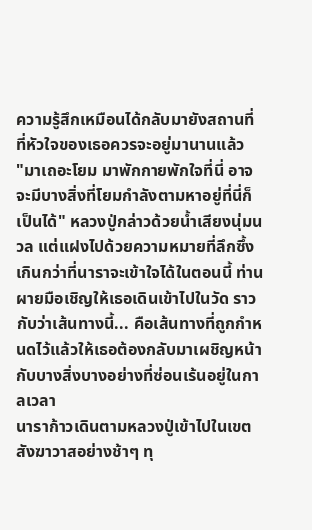ความรู้สึกเหมือนได้กลับมายังสถานที่ที่หัวใจของเธอควรจะอยู่มานานแล้ว
"มาเถอะโยม มาพักกายพักใจที่นี่ อาจจะมีบางสิ่งที่โยมกำลังตามหาอยู่ที่นี่ก็เป็นได้" หลวงปู่กล่าวด้วยน้ำเสียงนุ่มนวล แต่แฝงไปด้วยความหมายที่ลึกซึ้งเกินกว่าที่นาราจะเข้าใจได้ในตอนนี้ ท่านผายมือเชิญให้เธอเดินเข้าไปในวัด ราวกับว่าเส้นทางนี้... คือเส้นทางที่ถูกกำหนดไว้แล้วให้เธอต้องกลับมาเผชิญหน้ากับบางสิ่งบางอย่างที่ซ่อนเร้นอยู่ในกาลเวลา
นาราก้าวเดินตามหลวงปู่เข้าไปในเขตสังฆาวาสอย่างช้าๆ ทุ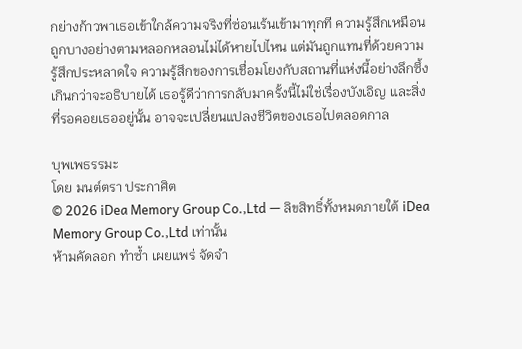กย่างก้าวพาเธอเข้าใกล้ความจริงที่ซ่อนเร้นเข้ามาทุกที ความรู้สึกเหมือนถูกบางอย่างตามหลอกหลอนไม่ได้หายไปไหน แต่มันถูกแทนที่ด้วยความรู้สึกประหลาดใจ ความรู้สึกของการเชื่อมโยงกับสถานที่แห่งนี้อย่างลึกซึ้งเกินกว่าจะอธิบายได้ เธอรู้ดีว่าการกลับมาครั้งนี้ไม่ใช่เรื่องบังเอิญ และสิ่งที่รอคอยเธออยู่นั้น อาจจะเปลี่ยนแปลงชีวิตของเธอไปตลอดกาล

บุพเพธรรมะ
โดย มนต์ตรา ประกาศิต
© 2026 iDea Memory Group Co.,Ltd — ลิขสิทธิ์ทั้งหมดภายใต้ iDea Memory Group Co.,Ltd เท่านั้น
ห้ามคัดลอก ทำซ้ำ เผยแพร่ จัดจำ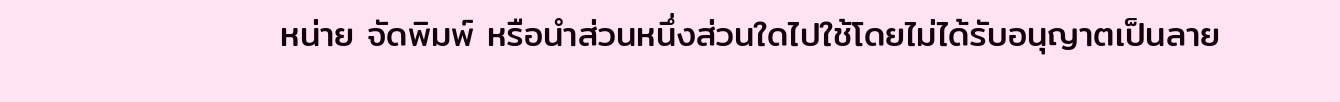หน่าย จัดพิมพ์ หรือนำส่วนหนึ่งส่วนใดไปใช้โดยไม่ได้รับอนุญาตเป็นลาย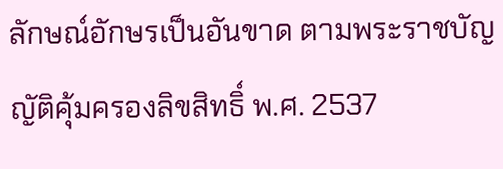ลักษณ์อักษรเป็นอันขาด ตามพระราชบัญญัติคุ้มครองลิขสิทธิ์ พ.ศ. 2537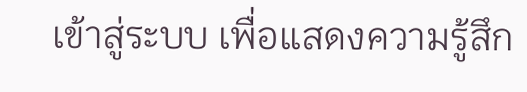เข้าสู่ระบบ เพื่อแสดงความรู้สึก